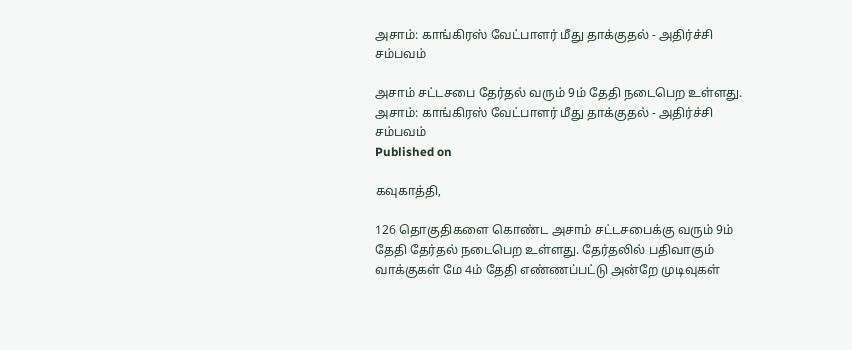அசாம்: காங்கிரஸ் வேட்பாளர் மீது தாக்குதல் - அதிர்ச்சி சம்பவம்

அசாம் சட்டசபை தேர்தல் வரும் 9ம் தேதி நடைபெற உள்ளது.
அசாம்: காங்கிரஸ் வேட்பாளர் மீது தாக்குதல் - அதிர்ச்சி சம்பவம்
Published on

கவுகாத்தி,

126 தொகுதிகளை கொண்ட அசாம் சட்டசபைக்கு வரும் 9ம் தேதி தேர்தல் நடைபெற உள்ளது. தேர்தலில் பதிவாகும் வாக்குகள் மே 4ம் தேதி எண்ணப்பட்டு அன்றே முடிவுகள்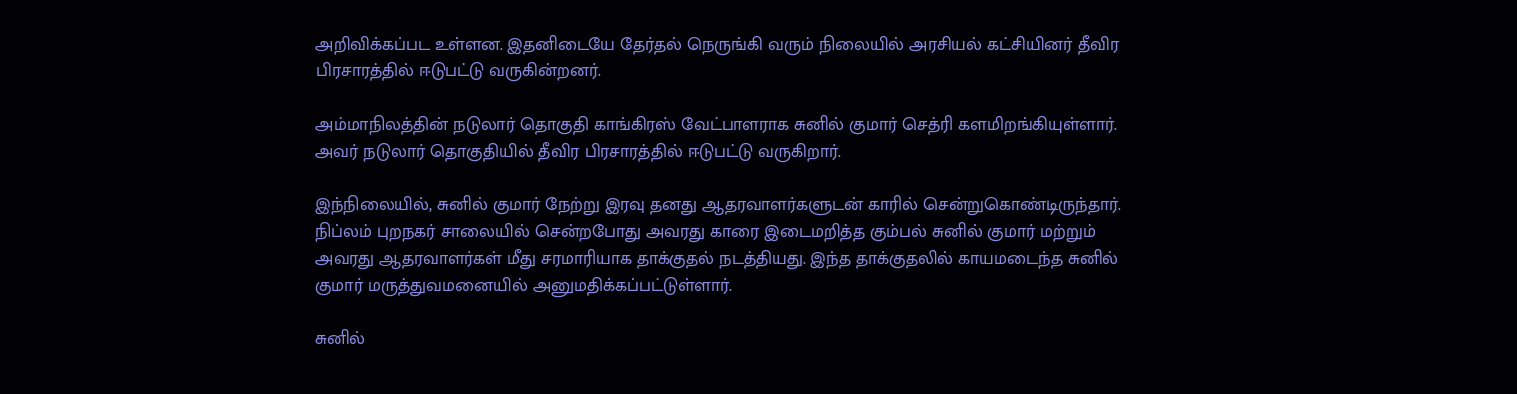அறிவிக்கப்பட உள்ளன. இதனிடையே தேர்தல் நெருங்கி வரும் நிலையில் அரசியல் கட்சியினர் தீவிர பிரசாரத்தில் ஈடுபட்டு வருகின்றனர்.

அம்மாநிலத்தின் நடுலார் தொகுதி காங்கிரஸ் வேட்பாளராக சுனில் குமார் செத்ரி களமிறங்கியுள்ளார். அவர் நடுலார் தொகுதியில் தீவிர பிரசாரத்தில் ஈடுபட்டு வருகிறார்.

இந்நிலையில், சுனில் குமார் நேற்று இரவு தனது ஆதரவாளர்களுடன் காரில் சென்றுகொண்டிருந்தார். நிப்லம் புறநகர் சாலையில் சென்றபோது அவரது காரை இடைமறித்த கும்பல் சுனில் குமார் மற்றும் அவரது ஆதரவாளர்கள் மீது சரமாரியாக தாக்குதல் நடத்தியது. இந்த தாக்குதலில் காயமடைந்த சுனில் குமார் மருத்துவமனையில் அனுமதிக்கப்பட்டுள்ளார்.

சுனில்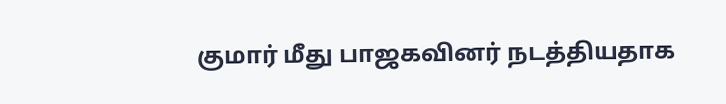குமார் மீது பாஜகவினர் நடத்தியதாக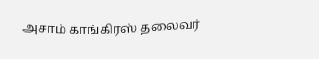அசாம் காங்கிரஸ் தலைவர்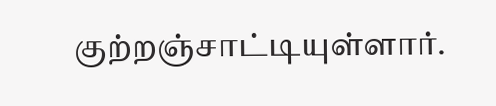குற்றஞ்சாட்டியுள்ளார்.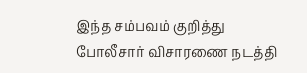இந்த சம்பவம் குறித்து போலீசார் விசாரணை நடத்தி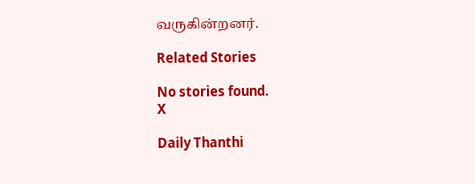வருகின்றனர்.

Related Stories

No stories found.
X

Daily Thanthi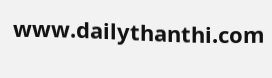www.dailythanthi.com